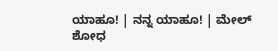ಯಾಹೂ! | ನನ್ನ ಯಾಹೂ! | ಮೇಲ್
ಶೋಧ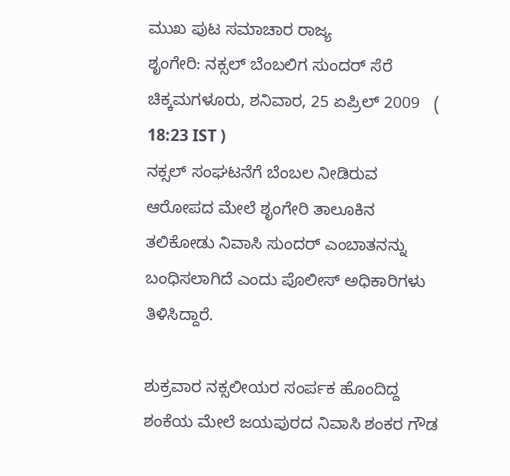ಮುಖ ಪುಟ ಸಮಾಚಾರ ರಾಜ್ಯ
ಶೃಂಗೇರಿ: ನಕ್ಸಲ್ ಬೆಂಬಲಿಗ ಸುಂದರ್ ಸೆರೆ
ಚಿಕ್ಕಮಗಳೂರು, ಶನಿವಾರ, 25 ಏಪ್ರಿಲ್ 2009   ( 18:23 IST )
ನಕ್ಸಲ್ ಸಂಘಟನೆಗೆ ಬೆಂಬಲ ನೀಡಿರುವ ಆರೋಪದ ಮೇಲೆ ಶೃಂಗೇರಿ ತಾಲೂಕಿನ ತಲಿಕೋಡು ನಿವಾಸಿ ಸುಂದರ್ ಎಂಬಾತನನ್ನು ಬಂಧಿಸಲಾಗಿದೆ ಎಂದು ಪೊಲೀಸ್ ಅಧಿಕಾರಿಗಳು ತಿಳಿಸಿದ್ದಾರೆ.

ಶುಕ್ರವಾರ ನಕ್ಸಲೀಯರ ಸಂರ್ಪಕ ಹೊಂದಿದ್ದ ಶಂಕೆಯ ಮೇಲೆ ಜಯಪುರದ ನಿವಾಸಿ ಶಂಕರ ಗೌಡ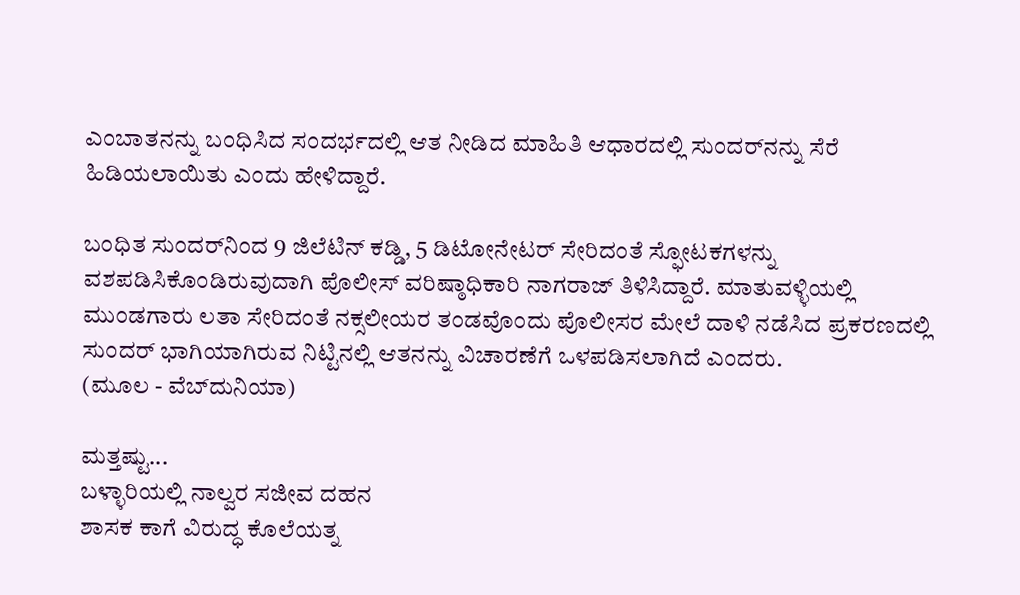ಎಂಬಾತನನ್ನು ಬಂಧಿಸಿದ ಸಂದರ್ಭದಲ್ಲಿ ಆತ ನೀಡಿದ ಮಾಹಿತಿ ಆಧಾರದಲ್ಲಿ ಸುಂದರ್‌‌ನನ್ನು ಸೆರೆ ಹಿಡಿಯಲಾಯಿತು ಎಂದು ಹೇಳಿದ್ದಾರೆ.

ಬಂಧಿತ ಸುಂದರ್‌ನಿಂದ 9 ಜಿಲೆಟಿನ್ ಕಡ್ಡಿ, 5 ಡಿಟೋನೇಟರ್ ಸೇರಿದಂತೆ ಸ್ಫೋಟಕಗಳನ್ನು ವಶಪಡಿಸಿಕೊಂಡಿರುವುದಾಗಿ ಪೊಲೀಸ್ ವರಿಷ್ಠಾಧಿಕಾರಿ ನಾಗರಾಜ್ ತಿಳಿಸಿದ್ದಾರೆ. ಮಾತುವಳ್ಳಿಯಲ್ಲಿ ಮುಂಡಗಾರು ಲತಾ ಸೇರಿದಂತೆ ನಕ್ಸಲೀಯರ ತಂಡವೊಂದು ಪೊಲೀಸರ ಮೇಲೆ ದಾಳಿ ನಡೆಸಿದ ಪ್ರಕರಣದಲ್ಲಿ ಸುಂದರ್ ಭಾಗಿಯಾಗಿರುವ ನಿಟ್ಟಿನಲ್ಲಿ ಆತನನ್ನು ವಿಚಾರಣೆಗೆ ಒಳಪಡಿಸಲಾಗಿದೆ ಎಂದರು.
(ಮೂಲ - ವೆಬ್‌ದುನಿಯಾ)

ಮತ್ತಷ್ಟು...
ಬಳ್ಳಾರಿಯಲ್ಲಿ ನಾಲ್ವರ ಸಜೀವ ದಹನ
ಶಾಸಕ ಕಾಗೆ ವಿರುದ್ಧ ಕೊಲೆಯತ್ನ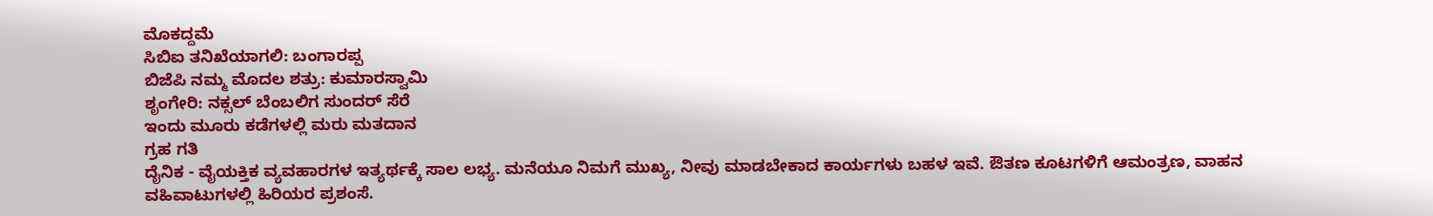ಮೊಕದ್ದಮೆ
ಸಿಬಿಐ ತನಿಖೆಯಾಗಲಿ: ಬಂಗಾರಪ್ಪ
ಬಿಜೆಪಿ ನಮ್ಮ ಮೊದಲ ಶತ್ರು: ಕುಮಾರಸ್ವಾಮಿ
ಶೃಂಗೇರಿ: ನಕ್ಸಲ್ ಬೆಂಬಲಿಗ ಸುಂದರ್ ಸೆರೆ
ಇಂದು ಮ‌ೂರು ಕಡೆಗಳಲ್ಲಿ ಮರು ಮತದಾನ
ಗ್ರಹ ಗತಿ
ದೈನಿಕ - ವೈಯಕ್ತಿಕ ವ್ಯವಹಾರಗಳ ಇತ್ಯರ್ಥಕ್ಕೆ ಸಾಲ ಲಭ್ಯ. ಮನೆಯೂ ನಿಮಗೆ ಮುಖ್ಯ, ನೀವು ಮಾಡಬೇಕಾದ ಕಾರ್ಯಗಳು ಬಹಳ ಇವೆ. ಔತಣ ಕೂಟಗಳಿಗೆ ಆಮಂತ್ರಣ, ವಾಹನ ವಹಿವಾಟುಗಳಲ್ಲಿ ಹಿರಿಯರ ಪ್ರಶಂಸೆ.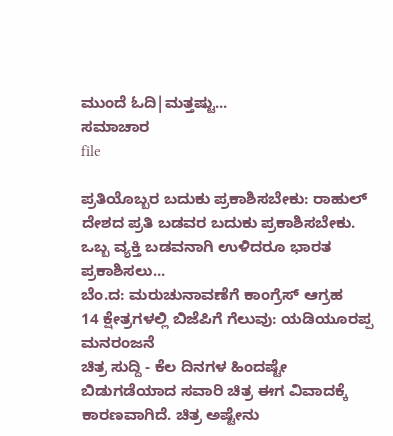ಮುಂದೆ ಓದಿ|ಮತ್ತಷ್ಟು...
ಸಮಾಚಾರ
file

ಪ್ರತಿಯೊಬ್ಬರ ಬದುಕು ಪ್ರಕಾಶಿಸಬೇಕು: ರಾಹುಲ್
ದೇಶದ ಪ್ರತಿ ಬಡವರ ಬದುಕು ಪ್ರಕಾಶಿಸಬೇಕು. ಒಬ್ಬ ವ್ಯಕ್ತಿ ಬಡವನಾಗಿ ಉಳಿದರೂ ಭಾರತ ಪ್ರಕಾಶಿಸಲು...
ಬೆಂ.ದ: ಮರುಚುನಾವಣೆಗೆ ಕಾಂಗ್ರೆಸ್ ಆಗ್ರಹ
14 ಕ್ಷೇತ್ರಗಳಲ್ಲಿ ಬಿಜೆಪಿಗೆ ಗೆಲುವು: ಯಡಿಯ‌ೂರಪ್ಪ
ಮನರಂಜನೆ
ಚಿತ್ರ ಸುದ್ದಿ - ಕೆಲ ದಿನಗಳ ಹಿಂದಷ್ಟೇ ಬಿಡುಗಡೆಯಾದ ಸವಾರಿ ಚಿತ್ರ ಈಗ ವಿವಾದಕ್ಕೆ ಕಾರಣವಾಗಿದೆ. ಚಿತ್ರ ಅಷ್ಟೇನು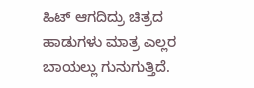ಹಿಟ್ ಆಗದಿದ್ರು ಚಿತ್ರದ ಹಾಡುಗಳು ಮಾತ್ರ ಎಲ್ಲರ ಬಾಯಲ್ಲು ಗುನುಗುತ್ತಿದೆ.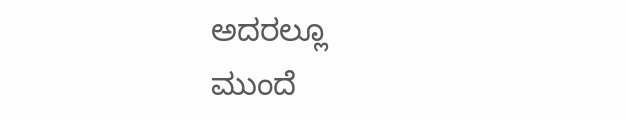ಅದರಲ್ಲೂ
ಮುಂದೆ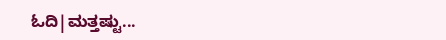ಓದಿ|ಮತ್ತಷ್ಟು...